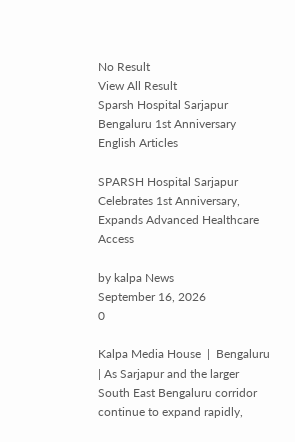No Result
View All Result
Sparsh Hospital Sarjapur Bengaluru 1st Anniversary
English Articles

SPARSH Hospital Sarjapur Celebrates 1st Anniversary, Expands Advanced Healthcare Access

by kalpa News
September 16, 2026
0

Kalpa Media House  |  Bengaluru  | As Sarjapur and the larger South East Bengaluru corridor continue to expand rapidly,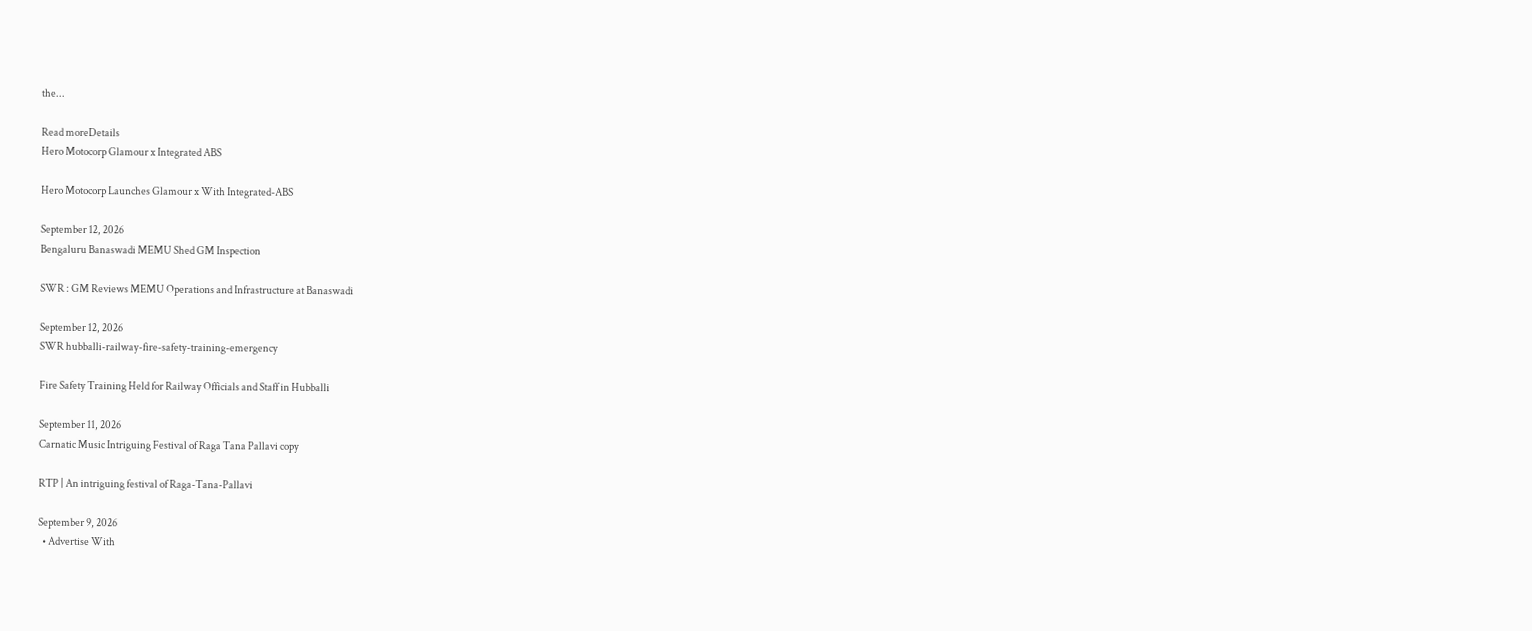the...

Read moreDetails
Hero Motocorp Glamour x Integrated ABS

Hero Motocorp Launches Glamour x With Integrated-ABS

September 12, 2026
Bengaluru Banaswadi MEMU Shed GM Inspection

SWR : GM Reviews MEMU Operations and Infrastructure at Banaswadi

September 12, 2026
SWR hubballi-railway-fire-safety-training-emergency

Fire Safety Training Held for Railway Officials and Staff in Hubballi

September 11, 2026
Carnatic Music Intriguing Festival of Raga Tana Pallavi copy

RTP | An intriguing festival of Raga-Tana-Pallavi

September 9, 2026
  • Advertise With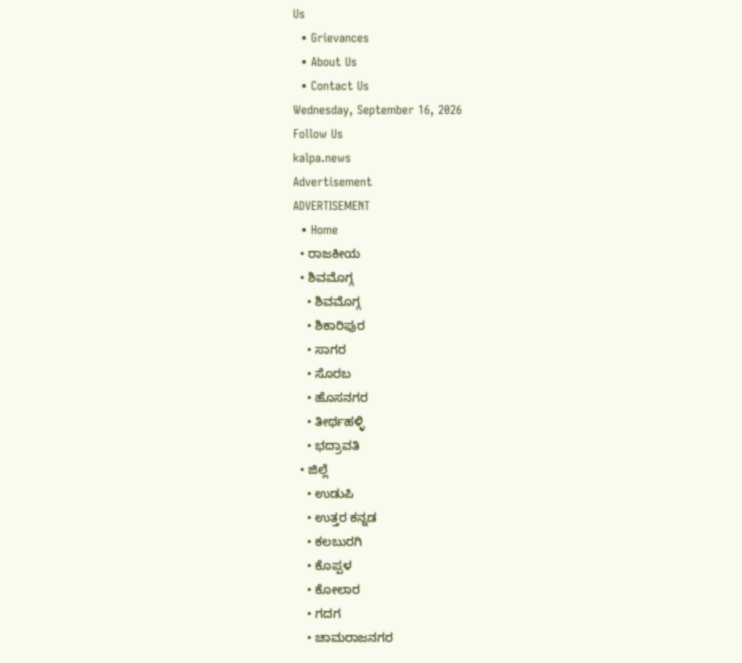Us
  • Grievances
  • About Us
  • Contact Us
Wednesday, September 16, 2026
Follow Us
kalpa.news
Advertisement
ADVERTISEMENT
  • Home
  • ರಾಜಕೀಯ
  • ಶಿವಮೊಗ್ಗ
    • ಶಿವಮೊಗ್ಗ
    • ಶಿಕಾರಿಪುರ
    • ಸಾಗರ
    • ಸೊರಬ
    • ಹೊಸನಗರ
    • ತೀರ್ಥಹಳ್ಳಿ
    • ಭದ್ರಾವತಿ
  • ಜಿಲ್ಲೆ
    • ಉಡುಪಿ
    • ಉತ್ತರ ಕನ್ನಡ
    • ಕಲಬುರಗಿ
    • ಕೊಪ್ಪಳ
    • ಕೋಲಾರ
    • ಗದಗ
    • ಚಾಮರಾಜನಗರ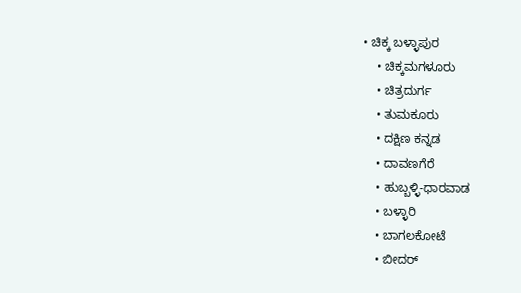• ಚಿಕ್ಕ ಬಳ್ಳಾಪುರ
    • ಚಿಕ್ಕಮಗಳೂರು
    • ಚಿತ್ರದುರ್ಗ
    • ತುಮಕೂರು
    • ದಕ್ಷಿಣ ಕನ್ನಡ
    • ದಾವಣಗೆರೆ
    • ಹುಬ್ಬಳ್ಳಿ-ಧಾರವಾಡ
    • ಬಳ್ಳಾರಿ
    • ಬಾಗಲಕೋಟೆ
    • ಬೀದರ್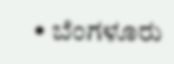• ಬೆಂಗಳೂರು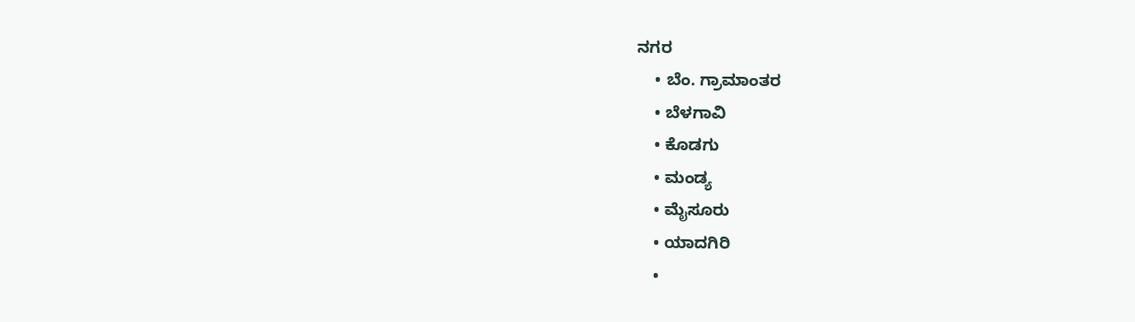ನಗರ
    • ಬೆಂ. ಗ್ರಾಮಾಂತರ
    • ಬೆಳಗಾವಿ
    • ಕೊಡಗು
    • ಮಂಡ್ಯ
    • ಮೈಸೂರು
    • ಯಾದಗಿರಿ
    •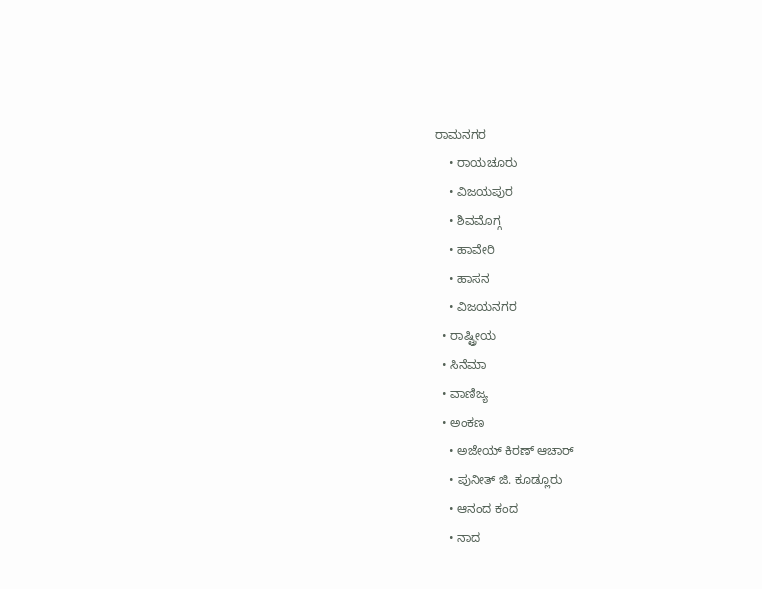ರಾಮನಗರ
    • ರಾಯಚೂರು
    • ವಿಜಯಪುರ
    • ಶಿವಮೊಗ್ಗ
    • ಹಾವೇರಿ
    • ಹಾಸನ
    • ವಿಜಯನಗರ
  • ರಾಷ್ಟ್ರೀಯ
  • ಸಿನೆಮಾ
  • ವಾಣಿಜ್ಯ
  • ಅಂಕಣ
    • ಅಜೇಯ್ ಕಿರಣ್ ಆಚಾರ್
    • ಪುನೀತ್ ಜಿ. ಕೂಡ್ಲೂರು
    • ಆನಂದ ಕಂದ
    • ನಾದ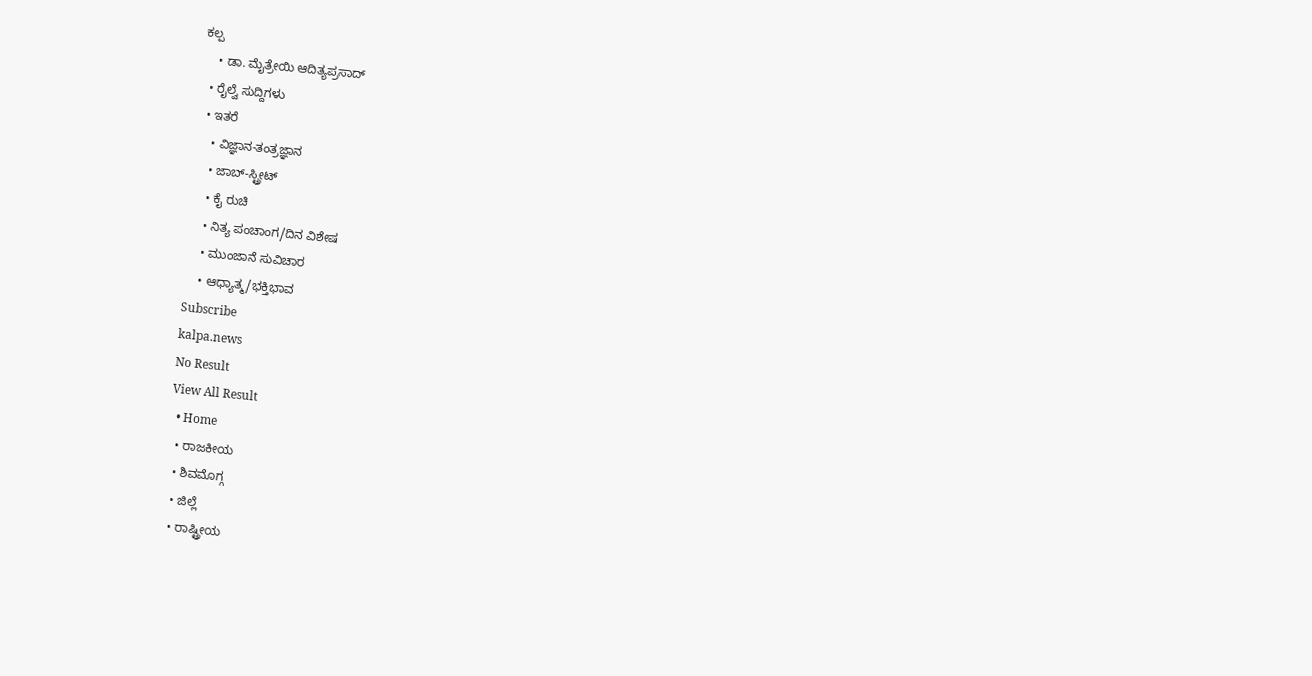ಕಲ್ಪ
    • ಡಾ. ಮೈತ್ರೇಯಿ ಆದಿತ್ಯಪ್ರಸಾದ್
  • ರೈಲ್ವೆ ಸುದ್ದಿಗಳು
  • ಇತರೆ
    • ವಿಜ್ಞಾನ-ತಂತ್ರಜ್ಞಾನ
    • ಜಾಬ್-ಸ್ಟ್ರೀಟ್
    • ಕೈ ರುಚಿ
    • ನಿತ್ಯ ಪಂಚಾಂಗ/ದಿನ ವಿಶೇಷ
    • ಮುಂಜಾನೆ ಸುವಿಚಾರ
    • ಆಧ್ಯಾತ್ಮ/ಭಕ್ತಿಭಾವ
Subscribe
kalpa.news
No Result
View All Result
  • Home
  • ರಾಜಕೀಯ
  • ಶಿವಮೊಗ್ಗ
  • ಜಿಲ್ಲೆ
  • ರಾಷ್ಟ್ರೀಯ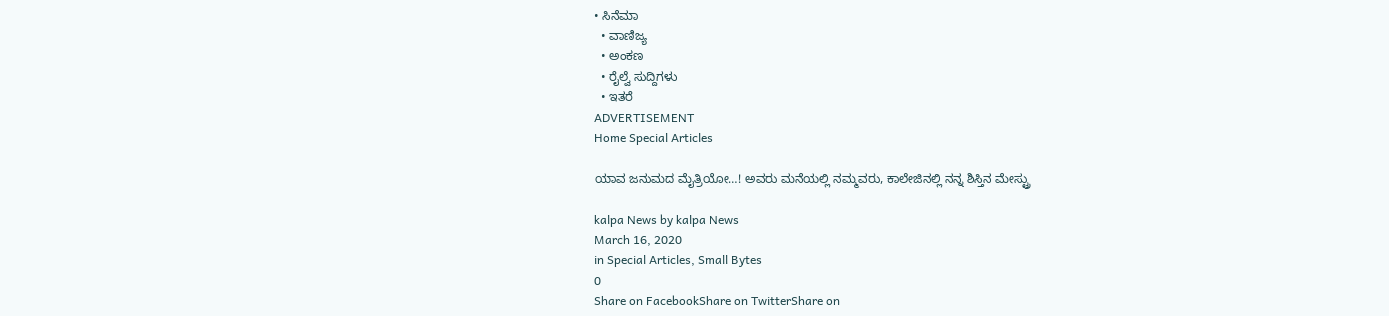• ಸಿನೆಮಾ
  • ವಾಣಿಜ್ಯ
  • ಅಂಕಣ
  • ರೈಲ್ವೆ ಸುದ್ದಿಗಳು
  • ಇತರೆ
ADVERTISEMENT
Home Special Articles

ಯಾವ ಜನುಮದ ಮೈತ್ರಿಯೋ…! ಅವರು ಮನೆಯಲ್ಲಿ ನಮ್ಮವರು, ಕಾಲೇಜಿನಲ್ಲಿ ನನ್ನ ಶಿಸ್ತಿನ ಮೇಸ್ಟ್ರು

kalpa News by kalpa News
March 16, 2020
in Special Articles, Small Bytes
0
Share on FacebookShare on TwitterShare on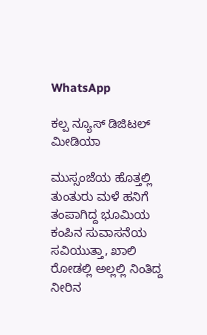WhatsApp

ಕಲ್ಪ ನ್ಯೂಸ್ ಡಿಜಿಟಲ್ ಮೀಡಿಯಾ

ಮುಸ್ಸಂಜೆಯ ಹೊತ್ತಲ್ಲಿ ತುಂತುರು ಮಳೆ ಹನಿಗೆ ತಂಪಾಗಿದ್ದ ಭೂಮಿಯ ಕಂಪಿನ ಸುವಾಸನೆಯ ಸವಿಯುತ್ತಾ, ಖಾಲಿ ರೋಡಲ್ಲಿ ಅಲ್ಲಲ್ಲಿ ನಿಂತಿದ್ದ ನೀರಿನ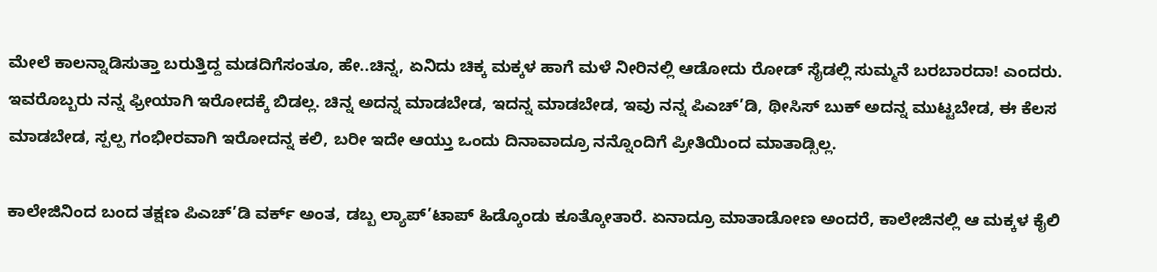ಮೇಲೆ ಕಾಲನ್ನಾಡಿಸುತ್ತಾ ಬರುತ್ತಿದ್ದ ಮಡದಿಗೆಸಂತೂ, ಹೇ..ಚಿನ್ನ, ಏನಿದು ಚಿಕ್ಕ ಮಕ್ಕಳ ಹಾಗೆ ಮಳೆ ನೀರಿನಲ್ಲಿ ಆಡೋದು ರೋಡ್ ಸೈಡಲ್ಲಿ ಸುಮ್ಮನೆ ಬರಬಾರದಾ! ಎಂದರು. ಇವರೊಬ್ಬರು ನನ್ನ ಫ್ರೀಯಾಗಿ ಇರೋದಕ್ಕೆ ಬಿಡಲ್ಲ. ಚಿನ್ನ ಅದನ್ನ ಮಾಡಬೇಡ, ಇದನ್ನ ಮಾಡಬೇಡ, ಇವು ನನ್ನ ಪಿಎಚ್’ಡಿ, ಥೀಸಿಸ್ ಬುಕ್ ಅದನ್ನ ಮುಟ್ಟಬೇಡ, ಈ ಕೆಲಸ ಮಾಡಬೇಡ, ಸ್ಪಲ್ಪ ಗಂಭೀರವಾಗಿ ಇರೋದನ್ನ ಕಲಿ, ಬರೀ ಇದೇ ಆಯ್ತು ಒಂದು ದಿನಾವಾದ್ರೂ ನನ್ನೊಂದಿಗೆ ಪ್ರೀತಿಯಿಂದ ಮಾತಾಡ್ಸಿಲ್ಲ.

ಕಾಲೇಜಿನಿಂದ ಬಂದ ತಕ್ಷಣ ಪಿಎಚ್’ಡಿ ವರ್ಕ್ ಅಂತ, ಡಬ್ಬ ಲ್ಯಾಪ್’ಟಾಪ್ ಹಿಡ್ಕೊಂಡು ಕೂತ್ಕೋತಾರೆ. ಏನಾದ್ರೂ ಮಾತಾಡೋಣ ಅಂದರೆ, ಕಾಲೇಜಿನಲ್ಲಿ ಆ ಮಕ್ಕಳ ಕೈಲಿ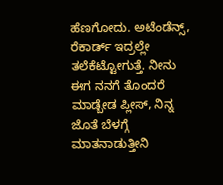ಹೆಣಗೋದು. ಅಟೆಂಡೆನ್ಸ್‌, ರೆಕಾರ್ಡ್ ಇದ್ರಲ್ಲೇ ತಲೆಕೆಟ್ಟೋಗುತ್ತೆ. ನೀನು ಈಗ ನನಗೆ ತೊಂದರೆ ಮಾಡ್ಬೇಡ ಪ್ಲೀಸ್, ನಿನ್ನ ಜೊತೆ ಬೆಳಗ್ಗೆ ಮಾತನಾಡುತ್ತೀನಿ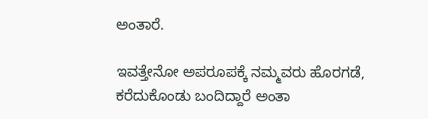ಅಂತಾರೆ.

ಇವತ್ತೇನೋ ಅಪರೂಪಕ್ಕೆ ನಮ್ಮವರು ಹೊರಗಡೆ, ಕರೆದುಕೊಂಡು ಬಂದಿದ್ದಾರೆ ಅಂತಾ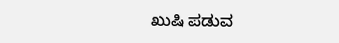ಖುಷಿ ಪಡುವ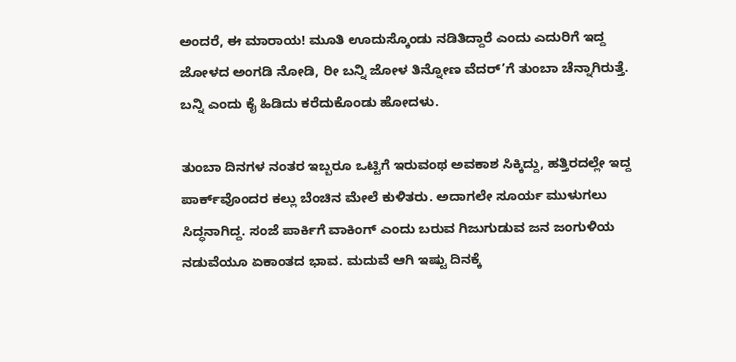ಅಂದರೆ, ಈ ಮಾರಾಯ! ಮೂತಿ ಊದುಸ್ಕೊಂಡು ನಡಿತಿದ್ದಾರೆ ಎಂದು ಎದುರಿಗೆ ಇದ್ದ ಜೋಳದ ಅಂಗಡಿ ನೋಡಿ, ರೀ ಬನ್ನಿ ಜೋಳ ತಿನ್ನೋಣ ವೆದರ್’ಗೆ ತುಂಬಾ ಚೆನ್ನಾಗಿರುತ್ತೆ. ಬನ್ನಿ ಎಂದು ಕೈ ಹಿಡಿದು ಕರೆದುಕೊಂಡು ಹೋದಳು.

ತುಂಬಾ ದಿನಗಳ ನಂತರ ಇಬ್ಬರೂ ಒಟ್ಟಿಗೆ ಇರುವಂಥ ಅವಕಾಶ ಸಿಕ್ಕಿದ್ದು, ಹತ್ತಿರದಲ್ಲೇ ಇದ್ದ ಪಾರ್ಕ್‌ವೊಂದರ ಕಲ್ಲು ಬೆಂಚಿನ ಮೇಲೆ ಕುಳಿತರು. ಅದಾಗಲೇ ಸೂರ್ಯ ಮುಳುಗಲು ಸಿದ್ಧನಾಗಿದ್ದ. ಸಂಜೆ ಪಾರ್ಕಿಗೆ ವಾಕಿಂಗ್ ಎಂದು ಬರುವ ಗಿಜುಗುಡುವ ಜನ ಜಂಗುಳಿಯ ನಡುವೆಯೂ ಏಕಾಂತದ ಭಾವ. ಮದುವೆ ಆಗಿ ಇಷ್ಟು ದಿನಕ್ಕೆ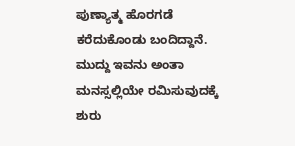ಪುಣ್ಯಾತ್ಮ ಹೊರಗಡೆ ಕರೆದುಕೊಂಡು ಬಂದಿದ್ದಾನೆ. ಮುದ್ದು ಇವನು ಅಂತಾ ಮನಸ್ಸಲ್ಲಿಯೇ ರಮಿಸುವುದಕ್ಕೆ ಶುರು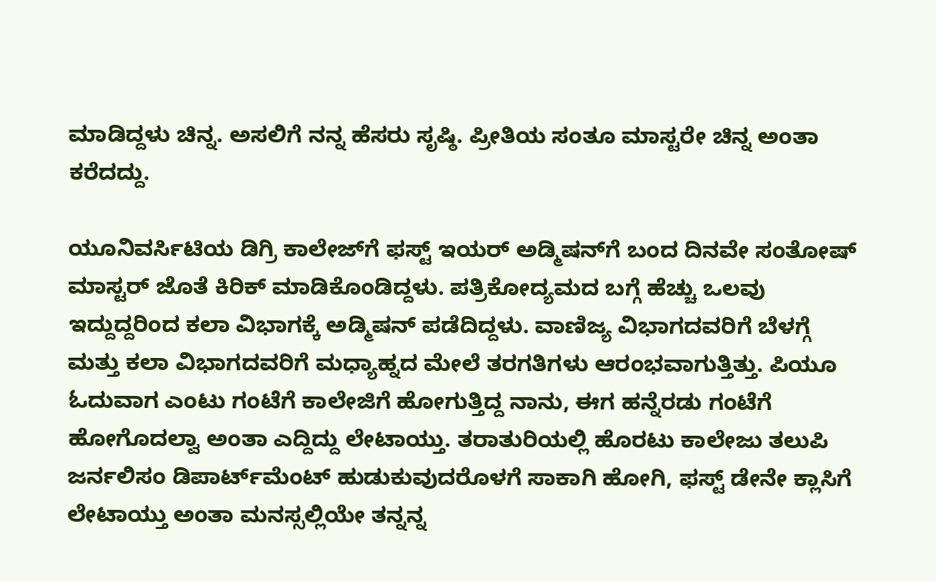ಮಾಡಿದ್ದಳು ಚಿನ್ನ. ಅಸಲಿಗೆ ನನ್ನ ಹೆಸರು ಸೃಷ್ಠಿ. ಪ್ರೀತಿಯ ಸಂತೂ ಮಾಸ್ಟರೇ ಚಿನ್ನ ಅಂತಾ ಕರೆದದ್ದು.

ಯೂನಿವರ್ಸಿಟಿಯ ಡಿಗ್ರಿ ಕಾಲೇಜ್‌ಗೆ ಫಸ್ಟ್‌ ಇಯರ್ ಅಡ್ಮಿಷನ್‌ಗೆ ಬಂದ ದಿನವೇ ಸಂತೋಷ್ ಮಾಸ್ಟರ್ ಜೊತೆ ಕಿರಿಕ್ ಮಾಡಿಕೊಂಡಿದ್ದಳು. ಪತ್ರಿಕೋದ್ಯಮದ ಬಗ್ಗೆ ಹೆಚ್ಚು ಒಲವು ಇದ್ದುದ್ದರಿಂದ ಕಲಾ ವಿಭಾಗಕ್ಕೆ ಅಡ್ಮಿಷನ್ ಪಡೆದಿದ್ದಳು. ವಾಣಿಜ್ಯ ವಿಭಾಗದವರಿಗೆ ಬೆಳಗ್ಗೆ ಮತ್ತು ಕಲಾ ವಿಭಾಗದವರಿಗೆ ಮಧ್ಯಾಹ್ನದ ಮೇಲೆ ತರಗತಿಗಳು ಆರಂಭವಾಗುತ್ತಿತ್ತು. ಪಿಯೂ ಓದುವಾಗ ಎಂಟು ಗಂಟೆಗೆ ಕಾಲೇಜಿಗೆ ಹೋಗುತ್ತಿದ್ದ ನಾನು, ಈಗ ಹನ್ನೆರಡು ಗಂಟೆಗೆ ಹೋಗೊದಲ್ವಾ ಅಂತಾ ಎದ್ದಿದ್ದು ಲೇಟಾಯ್ತು. ತರಾತುರಿಯಲ್ಲಿ ಹೊರಟು ಕಾಲೇಜು ತಲುಪಿ ಜರ್ನಲಿಸಂ ಡಿಪಾರ್ಟ್‌ಮೆಂಟ್ ಹುಡುಕುವುದರೊಳಗೆ ಸಾಕಾಗಿ ಹೋಗಿ, ಫಸ್ಟ್‌ ಡೇನೇ ಕ್ಲಾಸಿಗೆ ಲೇಟಾಯ್ತು ಅಂತಾ ಮನಸ್ಸಲ್ಲಿಯೇ ತನ್ನನ್ನ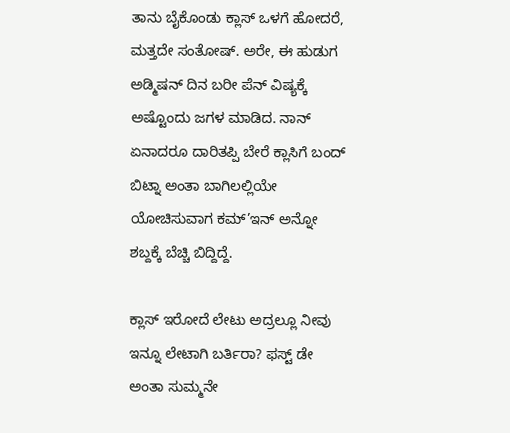ತಾನು ಬೈಕೊಂಡು ಕ್ಲಾಸ್ ಒಳಗೆ ಹೋದರೆ, ಮತ್ತದೇ ಸಂತೋಷ್. ಅರೇ, ಈ ಹುಡುಗ ಅಡ್ಮಿಷನ್ ದಿನ ಬರೀ ಪೆನ್ ವಿಷ್ಯಕ್ಕೆ ಅಷ್ಟೊಂದು ಜಗಳ ಮಾಡಿದ. ನಾನ್ ಏನಾದರೂ ದಾರಿತಪ್ಪಿ ಬೇರೆ ಕ್ಲಾಸಿಗೆ ಬಂದ್ ಬಿಟ್ನಾ ಅಂತಾ ಬಾಗಿಲಲ್ಲಿಯೇ ಯೋಚಿಸುವಾಗ ಕಮ್’ಇನ್ ಅನ್ನೋ ಶಬ್ದಕ್ಕೆ ಬೆಚ್ಚಿ ಬಿದ್ದಿದ್ದೆ.

ಕ್ಲಾಸ್ ಇರೋದೆ ಲೇಟು ಅದ್ರಲ್ಲೂ ನೀವು ಇನ್ನೂ ಲೇಟಾಗಿ ಬರ್ತಿರಾ? ಫಸ್ಟ್‌ ಡೇ ಅಂತಾ ಸುಮ್ಮನೇ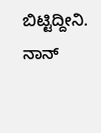ಬಿಟ್ಟಿದ್ದೀನಿ. ನಾನ್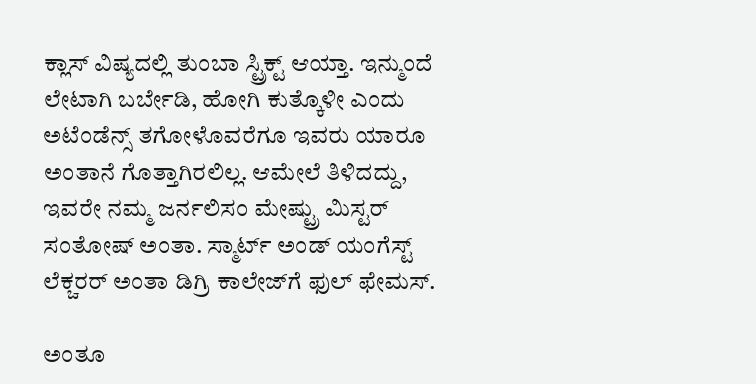ಕ್ಲಾಸ್ ವಿಷ್ಯದಲ್ಲಿ ತುಂಬಾ ಸ್ಟ್ರಿಕ್ಟ್‌ ಆಯ್ತಾ. ಇನ್ಮುಂದೆ ಲೇಟಾಗಿ ಬರ್ಬೇಡಿ, ಹೋಗಿ ಕುತ್ಕೊಳೀ ಎಂದು ಅಟೆಂಡೆನ್ಸ್‌ ತಗೋಳೊವರೆಗೂ ಇವರು ಯಾರೂ ಅಂತಾನೆ ಗೊತ್ತಾಗಿರಲಿಲ್ಲ. ಆಮೇಲೆ ತಿಳಿದದ್ದು, ಇವರೇ ನಮ್ಮ ಜರ್ನಲಿಸಂ ಮೇಷ್ಟ್ರು ಮಿಸ್ಟರ್ ಸಂತೋಷ್ ಅಂತಾ. ಸ್ಮಾರ್ಟ್ ಅಂಡ್ ಯಂಗೆಸ್ಟ್‌ ಲೆಕ್ಚರರ್ ಅಂತಾ ಡಿಗ್ರಿ ಕಾಲೇಜ್‌ಗೆ ಫುಲ್ ಫೇಮಸ್.

ಅಂತೂ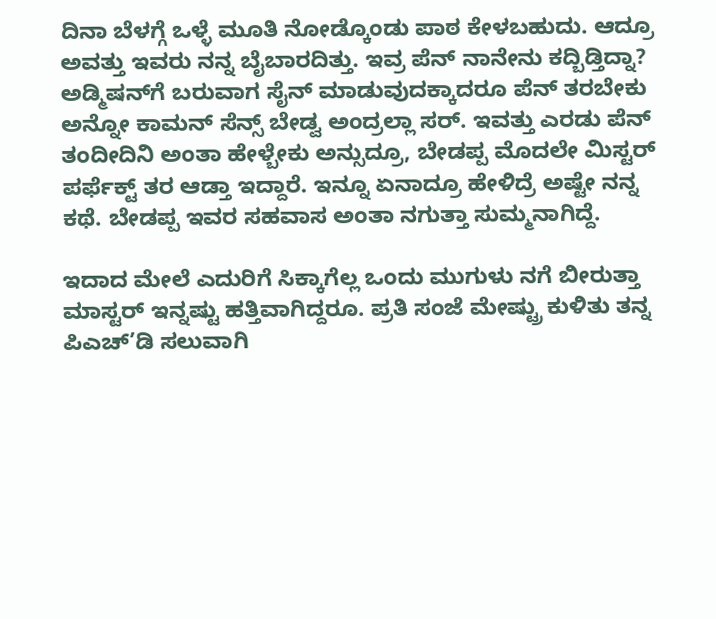ದಿನಾ ಬೆಳಗ್ಗೆ ಒಳ್ಳೆ ಮೂತಿ ನೋಡ್ಕೊಂಡು ಪಾಠ ಕೇಳಬಹುದು. ಆದ್ರೂ ಅವತ್ತು ಇವರು ನನ್ನ ಬೈಬಾರದಿತ್ತು. ಇವ್ರ ಪೆನ್ ನಾನೇನು ಕದ್ಬಿಡ್ತಿದ್ನಾ? ಅಡ್ಮಿಷನ್‌ಗೆ ಬರುವಾಗ ಸೈನ್ ಮಾಡುವುದಕ್ಕಾದರೂ ಪೆನ್ ತರಬೇಕು ಅನ್ನೋ ಕಾಮನ್ ಸೆನ್ಸ್‌ ಬೇಡ್ವ ಅಂದ್ರಲ್ಲಾ ಸರ್. ಇವತ್ತು ಎರಡು ಪೆನ್ ತಂದೀದಿನಿ ಅಂತಾ ಹೇಳ್ಬೇಕು ಅನ್ಸುದ್ರೂ, ಬೇಡಪ್ಪ ಮೊದಲೇ ಮಿಸ್ಟರ್ ಪರ್ಫೆಕ್ಟ್‌ ತರ ಆಡ್ತಾ ಇದ್ದಾರೆ. ಇನ್ನೂ ಏನಾದ್ರೂ ಹೇಳಿದ್ರೆ ಅಷ್ಟೇ ನನ್ನ ಕಥೆ. ಬೇಡಪ್ಪ ಇವರ ಸಹವಾಸ ಅಂತಾ ನಗುತ್ತಾ ಸುಮ್ಮನಾಗಿದ್ದೆ.

ಇದಾದ ಮೇಲೆ ಎದುರಿಗೆ ಸಿಕ್ಕಾಗೆಲ್ಲ ಒಂದು ಮುಗುಳು ನಗೆ ಬೀರುತ್ತಾ ಮಾಸ್ಟರ್ ಇನ್ನಷ್ಟು ಹತ್ತಿವಾಗಿದ್ದರೂ. ಪ್ರತಿ ಸಂಜೆ ಮೇಷ್ಟ್ರು ಕುಳಿತು ತನ್ನ ಪಿಎಚ್’ಡಿ ಸಲುವಾಗಿ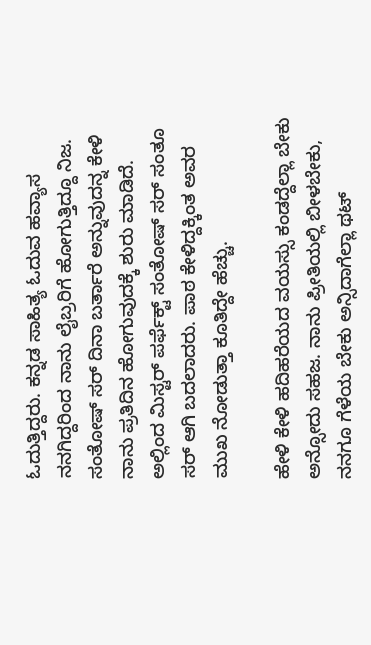ಓದುತ್ತಿದ್ದರು. ಕನ್ನಡ ಸಾಹಿತ್ಯ ಓದುವ ಹವ್ಯಾಸ ನನಗಿದ್ದರಿಂದ ನಾನು ಲೈಬ್ರರಿಗೆ ಹೋಗುತ್ತಿದ್ದೂ ನಿಜ. ಸಂತೋಷ್ ಸರ್ ದಿನಾ ಬರ್ತಾರೆ ಅನ್ನುವುದನ್ನ ಕೇಳಿ ನಾನು ಪ್ರತಿದಿನ ಹೋಗುವುದಕ್ಕೆ ಶುರು ಮಾಡಿದೆ. ಅಲ್ಲಿಂದ ಮಿಸ್ಟರ್ ಪರ್ಫೆಕ್ಟ್‌ ಸಂತೋಷ್ ಸರ್ ಸಂತೂ ಸರ್ ಆಗಿ ಬದಲಾದರು. ಪಾಠ ಕೇಳಿದ್ದಕ್ಕಿಂತ ಅವರ ಮುಖ ನೋಡುತ್ತಾ ಕೂತಿದ್ದೇ ಹೆಚ್ಚು.

ಹೇಳಿ ಕೇಳಿ ಹದಿಹರೆಯದ ವಯಸ್ಸು ಕಂಡದ್ದೆಲ್ಲಾ ಬೇಕು ಅನ್ಸೋದು ಸಹಜ. ನಾನು ಪ್ರೀತಿಯಲ್ಲಿ ಬೀಳಬೇಕು, ನನಗೂ ಗೆಳೆಯ ಬೇಕು ಅನ್ಸಿದಾಗೆಲ್ಲಾ ಥಟ್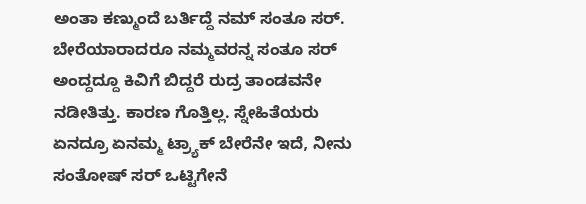ಅಂತಾ ಕಣ್ಮುಂದೆ ಬರ್ತಿದ್ದೆ ನಮ್ ಸಂತೂ ಸರ್. ಬೇರೆಯಾರಾದರೂ ನಮ್ಮವರನ್ನ ಸಂತೂ ಸರ್ ಅಂದ್ದದ್ದೂ ಕಿವಿಗೆ ಬಿದ್ದರೆ ರುದ್ರ ತಾಂಡವನೇ ನಡೀತಿತ್ತು. ಕಾರಣ ಗೊತ್ತಿಲ್ಲ. ಸ್ನೇಹಿತೆಯರು ಏನದ್ರೂ ಏನಮ್ಮ ಟ್ರ್ಯಾಕ್ ಬೇರೆನೇ ಇದೆ, ನೀನು ಸಂತೋಷ್ ಸರ್ ಒಟ್ಟಿಗೇನೆ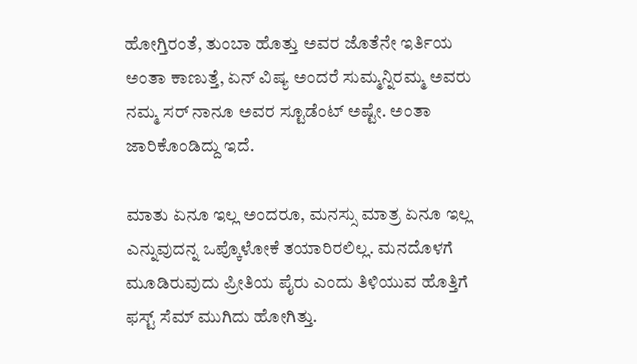ಹೋಗ್ತಿರಂತೆ, ತುಂಬಾ ಹೊತ್ತು ಅವರ ಜೊತೆನೇ ಇರ್ತಿಯ ಅಂತಾ ಕಾಣುತ್ತೆ, ಏನ್ ವಿಷ್ಯ ಅಂದರೆ ಸುಮ್ಮನ್ನಿರಮ್ಮ ಅವರು ನಮ್ಮ ಸರ್ ನಾನೂ ಅವರ ಸ್ಟೂಡೆಂಟ್ ಅಷ್ಟೇ. ಅಂತಾ ಜಾರಿಕೊಂಡಿದ್ದು ಇದೆ.

ಮಾತು ಏನೂ ಇಲ್ಲ ಅಂದರೂ, ಮನಸ್ಸು ಮಾತ್ರ ಏನೂ ಇಲ್ಲ ಎನ್ನುವುದನ್ನ ಒಪ್ಕೊಳೋಕೆ ತಯಾರಿರಲಿಲ್ಲ. ಮನದೊಳಗೆ ಮೂಡಿರುವುದು ಪ್ರೀತಿಯ ಪೈರು ಎಂದು ತಿಳಿಯುವ ಹೊತ್ತಿಗೆ ಫಸ್ಟ್‌ ಸೆಮ್ ಮುಗಿದು ಹೋಗಿತ್ತು.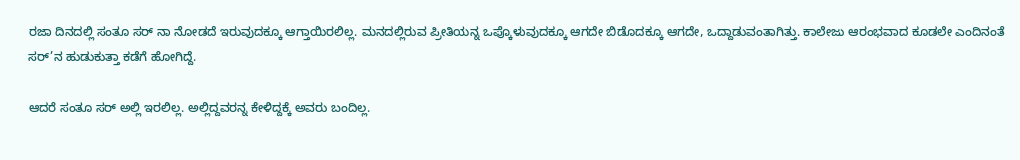ರಜಾ ದಿನದಲ್ಲಿ ಸಂತೂ ಸರ್ ನಾ ನೋಡದೆ ಇರುವುದಕ್ಕೂ ಆಗ್ತಾಯಿರಲಿಲ್ಲ. ಮನದಲ್ಲಿರುವ ಪ್ರೀತಿಯನ್ನ ಒಪ್ಕೊಳುವುದಕ್ಕೂ ಆಗದೇ ಬಿಡೊದಕ್ಕೂ ಆಗದೇ, ಒದ್ದಾಡುವಂತಾಗಿತ್ತು. ಕಾಲೇಜು ಆರಂಭವಾದ ಕೂಡಲೇ ಎಂದಿನಂತೆ ಸರ್’ನ ಹುಡುಕುತ್ತಾ ಕಡೆಗೆ ಹೋಗಿದ್ದೆ.

ಆದರೆ ಸಂತೂ ಸರ್ ಅಲ್ಲಿ ಇರಲಿಲ್ಲ. ಅಲ್ಲಿದ್ದವರನ್ನ ಕೇಳಿದ್ದಕ್ಕೆ ಅವರು ಬಂದಿಲ್ಲ.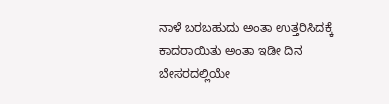ನಾಳೆ ಬರಬಹುದು ಅಂತಾ ಉತ್ತರಿಸಿದಕ್ಕೆ ಕಾದರಾಯಿತು ಅಂತಾ ಇಡೀ ದಿನ ಬೇಸರದಲ್ಲಿಯೇ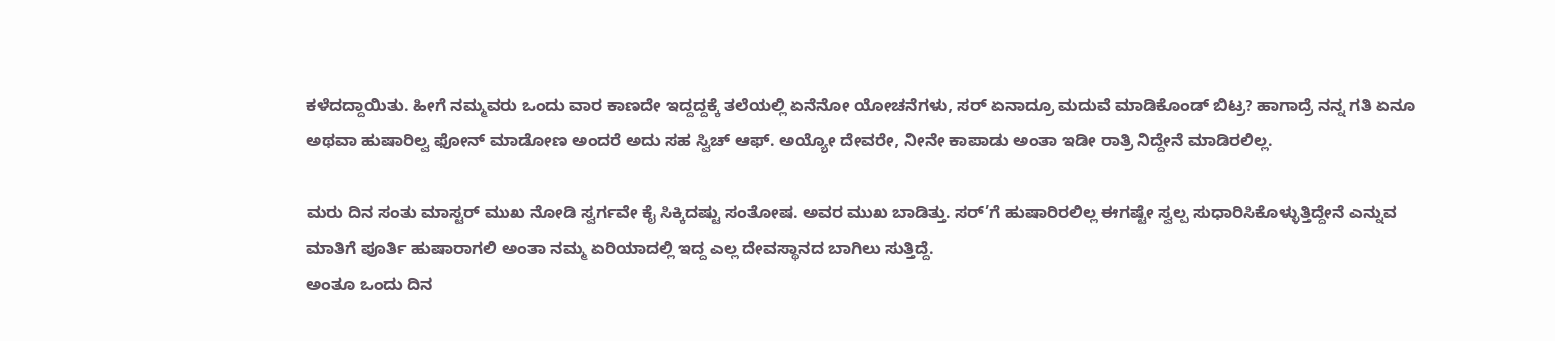ಕಳೆದದ್ದಾಯಿತು. ಹೀಗೆ ನಮ್ಮವರು ಒಂದು ವಾರ ಕಾಣದೇ ಇದ್ದದ್ದಕ್ಕೆ ತಲೆಯಲ್ಲಿ ಏನೆನೋ ಯೋಚನೆಗಳು, ಸರ್ ಏನಾದ್ರೂ ಮದುವೆ ಮಾಡಿಕೊಂಡ್ ಬಿಟ್ರ? ಹಾಗಾದ್ರೆ ನನ್ನ ಗತಿ ಏನೂ ಅಥವಾ ಹುಷಾರಿಲ್ವ ಫೋನ್ ಮಾಡೋಣ ಅಂದರೆ ಅದು ಸಹ ಸ್ವಿಚ್ ಆಫ್. ಅಯ್ಯೋ ದೇವರೇ, ನೀನೇ ಕಾಪಾಡು ಅಂತಾ ಇಡೀ ರಾತ್ರಿ ನಿದ್ದೇನೆ ಮಾಡಿರಲಿಲ್ಲ.

ಮರು ದಿನ ಸಂತು ಮಾಸ್ಟರ್ ಮುಖ ನೋಡಿ ಸ್ವರ್ಗವೇ ಕೈ ಸಿಕ್ಕಿದಷ್ಟು ಸಂತೋಷ. ಅವರ ಮುಖ ಬಾಡಿತ್ತು. ಸರ್’ಗೆ ಹುಷಾರಿರಲಿಲ್ಲ ಈಗಷ್ಟೇ ಸ್ವಲ್ಪ ಸುಧಾರಿಸಿಕೊಳ್ಳುತ್ತಿದ್ದೇನೆ ಎನ್ನುವ ಮಾತಿಗೆ ಪೂರ್ತಿ ಹುಷಾರಾಗಲಿ ಅಂತಾ ನಮ್ಮ ಏರಿಯಾದಲ್ಲಿ ಇದ್ದ ಎಲ್ಲ ದೇವಸ್ಥಾನದ ಬಾಗಿಲು ಸುತ್ತಿದ್ದೆ.
ಅಂತೂ ಒಂದು ದಿನ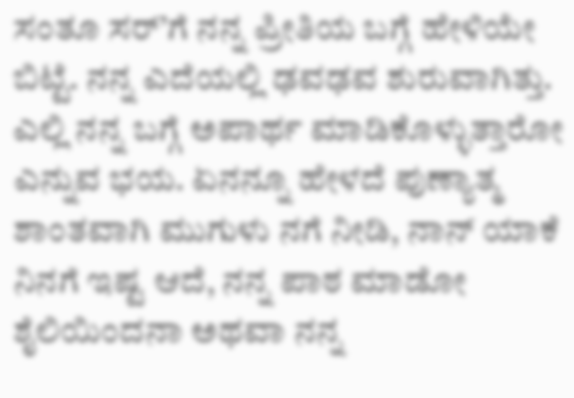ಸಂತೂ ಸರ್’ಗೆ ನನ್ನ ಪ್ರೀತಿಯ ಬಗ್ಗೆ ಹೇಳಿಯೇ ಬಿಟ್ಟೆ. ನನ್ನ ಎದೆಯಲ್ಲಿ ಢವಢವ ಶುರುವಾಗಿತ್ತು. ಎಲ್ಲಿ ನನ್ನ ಬಗ್ಗೆ ಅಪಾರ್ಥ ಮಾಡಿಕೊಳ್ಳುತ್ತಾರೋ ಎನ್ನುವ ಭಯ. ಏನನ್ನೂ ಹೇಳದೆ ಪುಣ್ಯಾತ್ಮ ಶಾಂತವಾಗಿ ಮುಗುಳು ನಗೆ ನೀಡಿ, ನಾನ್ ಯಾಕೆ ನಿನಗೆ ಇಷ್ಟ ಆದೆ, ನನ್ನ ಪಾಠ ಮಾಡೋ ಶೈಲಿಯಿಂದನಾ ಅಥವಾ ನನ್ನ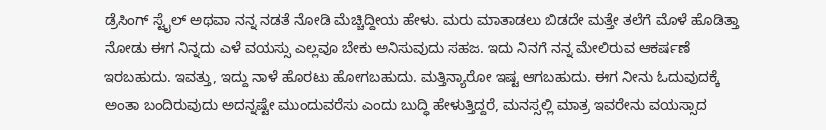ಡ್ರೆಸಿಂಗ್ ಸ್ಟೈಲ್ ಅಥವಾ ನನ್ನ ನಡತೆ ನೋಡಿ ಮೆಚ್ಚಿದ್ದೀಯ ಹೇಳು. ಮರು ಮಾತಾಡಲು ಬಿಡದೇ ಮತ್ತೇ ತಲೆಗೆ ಮೊಳೆ ಹೊಡಿತ್ತಾ ನೋಡು ಈಗ ನಿನ್ನದು ಎಳೆ ವಯಸ್ಸು ಎಲ್ಲವೂ ಬೇಕು ಅನಿಸುವುದು ಸಹಜ. ಇದು ನಿನಗೆ ನನ್ನ ಮೇಲಿರುವ ಆಕರ್ಷಣೆ ಇರಬಹುದು. ಇವತ್ತು, ಇದ್ದು ನಾಳೆ ಹೊರಟು ಹೋಗಬಹುದು. ಮತ್ತಿನ್ಯಾರೋ ಇಷ್ಟ ಆಗಬಹುದು. ಈಗ ನೀನು ಓದುವುದಕ್ಕೆ ಅಂತಾ ಬಂದಿರುವುದು ಅದನ್ನಷ್ಟೇ ಮುಂದುವರೆಸು ಎಂದು ಬುದ್ಧಿ ಹೇಳುತ್ತಿದ್ದರೆ, ಮನಸ್ಸಲ್ಲಿ ಮಾತ್ರ ಇವರೇನು ವಯಸ್ಸಾದ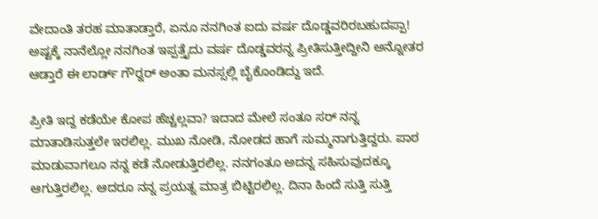ವೇದಾಂತಿ ತರಹ ಮಾತಾಡ್ತಾರೆ, ಏನೂ ನನಗಿಂತ ಐದು ವರ್ಷ ದೊಡ್ಡವರಿರಬಹುದಪ್ಪಾ! ಅಷ್ಟಕ್ಕೆ ನಾನೆಲ್ಲೋ ನನಗಿಂತ ಇಪ್ಪತ್ತೈದು ವರ್ಷ ದೊಡ್ಡವರನ್ನ ಪ್ರೀತಿಸುತ್ತೀದ್ದೀನಿ ಅನ್ನೋತರ ಆಡ್ತಾರೆ ಈ ಲಾರ್ಡ್ ಗೌರ‌್ನರ್ ಅಂತಾ ಮನಸ್ಸಲ್ಲಿ ಬೈಕೊಂಡಿದ್ದು ಇದೆ.

ಪ್ರೀತಿ ಇದ್ದ ಕಡೆಯೇ ಕೋಪ ಹೆಚ್ಚಲ್ಲವಾ? ಇದಾದ ಮೇಲೆ ಸಂತೂ ಸರ್ ನನ್ನ ಮಾತಾಡಿಸುತ್ತಲೇ ಇರಲಿಲ್ಲ. ಮುಖ ನೋಡಿ, ನೋಡದ ಹಾಗೆ ಸುಮ್ಮನಾಗುತ್ತಿದ್ದರು. ಪಾಠ ಮಾಡುವಾಗಲೂ ನನ್ನ ಕಡೆ ನೋಡುತ್ತಿರಲಿಲ್ಲ. ನನಗಂತೂ ಅದನ್ನ ಸಹಿಸುವುದಕ್ಕೂ ಆಗುತ್ತಿರಲಿಲ್ಲ. ಆದರೂ ನನ್ನ ಪ್ರಯತ್ನ ಮಾತ್ರ ಬಿಟ್ಟಿರಲಿಲ್ಲ. ದಿನಾ ಹಿಂದೆ ಸುತ್ತಿ ಸುತ್ತಿ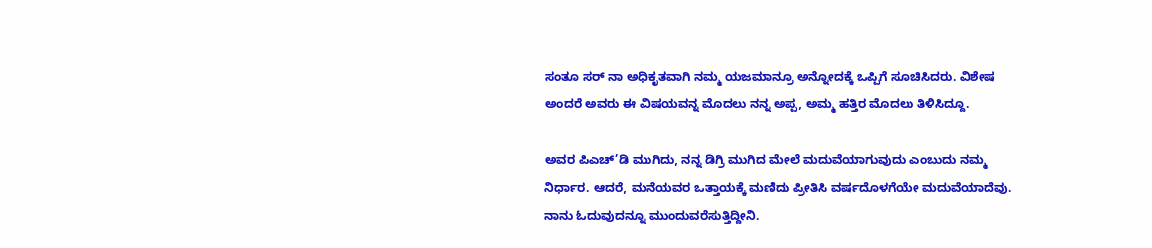ಸಂತೂ ಸರ್ ನಾ ಅಧಿಕೃತವಾಗಿ ನಮ್ಮ ಯಜಮಾನ್ರೂ ಅನ್ನೋದಕ್ಕೆ ಒಪ್ಪಿಗೆ ಸೂಚಿಸಿದರು. ವಿಶೇಷ ಅಂದರೆ ಅವರು ಈ ವಿಷಯವನ್ನ ಮೊದಲು ನನ್ನ ಅಪ್ಪ, ಅಮ್ಮ ಹತ್ತಿರ ಮೊದಲು ತಿಳಿಸಿದ್ದೂ.

ಅವರ ಪಿಎಚ್’ಡಿ ಮುಗಿದು, ನನ್ನ ಡಿಗ್ರಿ ಮುಗಿದ ಮೇಲೆ ಮದುವೆಯಾಗುವುದು ಎಂಬುದು ನಮ್ಮ ನಿರ್ಧಾರ. ಆದರೆ, ಮನೆಯವರ ಒತ್ತಾಯಕ್ಕೆ ಮಣಿದು ಪ್ರೀತಿಸಿ ವರ್ಷದೊಳಗೆಯೇ ಮದುವೆಯಾದೆವು. ನಾನು ಓದುವುದನ್ನೂ ಮುಂದುವರೆಸುತ್ತಿದ್ದೀನಿ.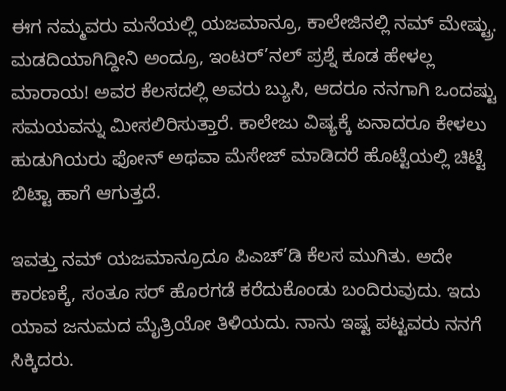ಈಗ ನಮ್ಮವರು ಮನೆಯಲ್ಲಿ ಯಜಮಾನ್ರೂ, ಕಾಲೇಜಿನಲ್ಲಿ ನಮ್ ಮೇಷ್ಟ್ರು. ಮಡದಿಯಾಗಿದ್ದೀನಿ ಅಂದ್ರೂ, ಇಂಟರ್’ನಲ್ ಪ್ರಶ್ನೆ ಕೂಡ ಹೇಳಲ್ಲ ಮಾರಾಯ! ಅವರ ಕೆಲಸದಲ್ಲಿ ಅವರು ಬ್ಯುಸಿ, ಆದರೂ ನನಗಾಗಿ ಒಂದಷ್ಟು ಸಮಯವನ್ನು ಮೀಸಲಿರಿಸುತ್ತಾರೆ. ಕಾಲೇಜು ವಿಷ್ಯಕ್ಕೆ ಏನಾದರೂ ಕೇಳಲು ಹುಡುಗಿಯರು ಫೋನ್ ಅಥವಾ ಮೆಸೇಜ್ ಮಾಡಿದರೆ ಹೊಟ್ಟೆಯಲ್ಲಿ ಚಿಟ್ಟೆ ಬಿಟ್ಟಾ ಹಾಗೆ ಆಗುತ್ತದೆ.

ಇವತ್ತು ನಮ್ ಯಜಮಾನ್ರೂದೂ ಪಿಎಚ್’ಡಿ ಕೆಲಸ ಮುಗಿತು. ಅದೇ ಕಾರಣಕ್ಕೆ, ಸಂತೂ ಸರ್ ಹೊರಗಡೆ ಕರೆದುಕೊಂಡು ಬಂದಿರುವುದು. ಇದು ಯಾವ ಜನುಮದ ಮೈತ್ರಿಯೋ ತಿಳಿಯದು. ನಾನು ಇಷ್ಟ ಪಟ್ಟವರು ನನಗೆ ಸಿಕ್ಕಿದರು.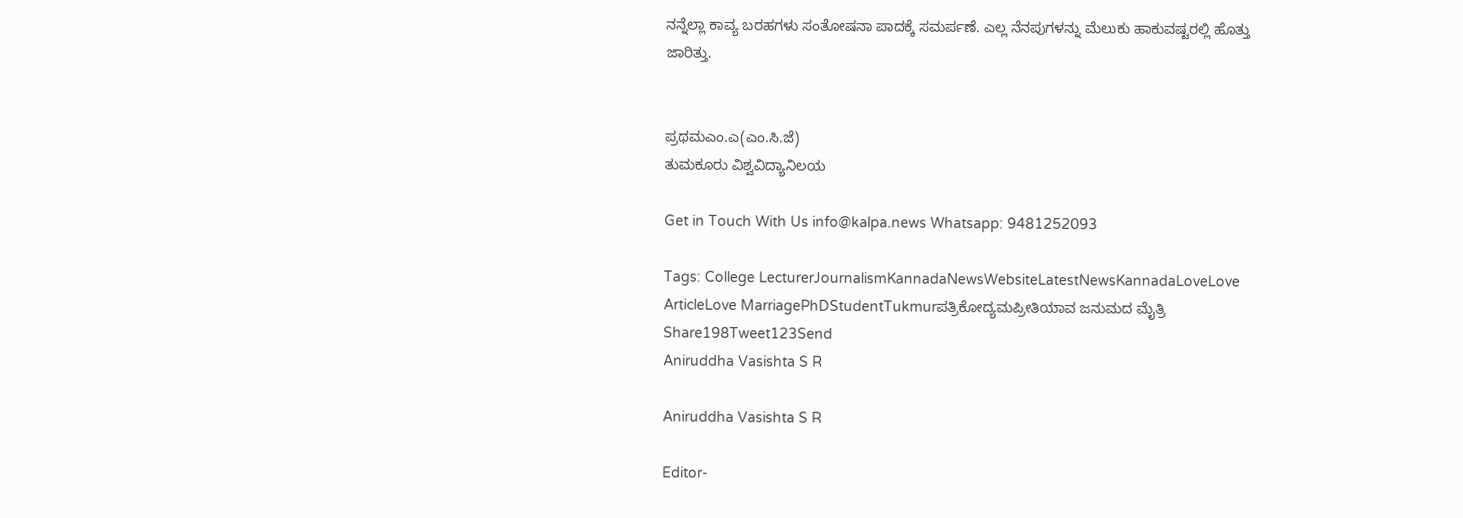ನನ್ನೆಲ್ಲಾ ಕಾವ್ಯ ಬರಹಗಳು ಸಂತೋಷನಾ ಪಾದಕ್ಕೆ ಸಮರ್ಪಣೆ. ಎಲ್ಲ ನೆನಪುಗಳನ್ನು ಮೆಲುಕು ಹಾಕುವಷ್ಟರಲ್ಲಿ ಹೊತ್ತು ಜಾರಿತ್ತು.


ಪ್ರಥಮಎಂ.ಎ(ಎಂ.ಸಿ.ಜೆ)
ತುಮಕೂರು ವಿಶ್ವವಿದ್ಯಾನಿಲಯ

Get in Touch With Us info@kalpa.news Whatsapp: 9481252093

Tags: College LecturerJournalismKannadaNewsWebsiteLatestNewsKannadaLoveLove ArticleLove MarriagePhDStudentTukmurಪತ್ರಿಕೋದ್ಯಮಪ್ರೀತಿಯಾವ ಜನುಮದ ಮೈತ್ರಿ
Share198Tweet123Send
Aniruddha Vasishta S R

Aniruddha Vasishta S R

Editor-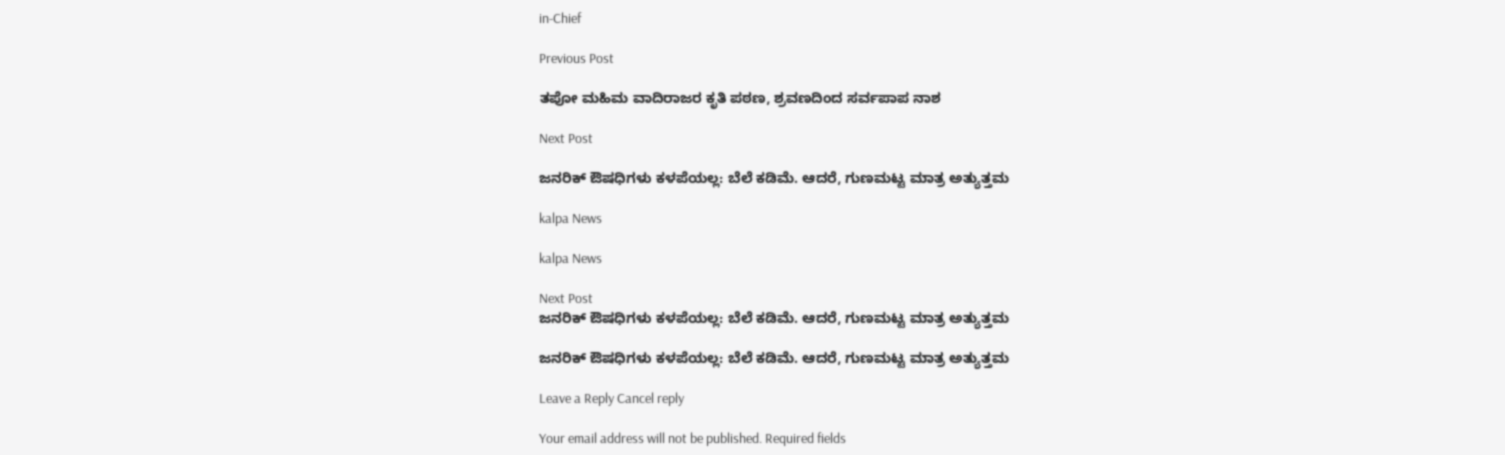in-Chief

Previous Post

ತಪೋ ಮಹಿಮ ವಾದಿರಾಜರ ಕೃತಿ ಪಠಣ, ಶ್ರವಣದಿಂದ ಸರ್ವಪಾಪ ನಾಶ

Next Post

ಜನರಿಕ್ ಔಷಧಿಗಳು ಕಳಪೆಯಲ್ಲ: ಬೆಲೆ ಕಡಿಮೆ. ಆದರೆ, ಗುಣಮಟ್ಟ ಮಾತ್ರ ಅತ್ಯುತ್ತಮ

kalpa News

kalpa News

Next Post
ಜನರಿಕ್ ಔಷಧಿಗಳು ಕಳಪೆಯಲ್ಲ: ಬೆಲೆ ಕಡಿಮೆ. ಆದರೆ, ಗುಣಮಟ್ಟ ಮಾತ್ರ ಅತ್ಯುತ್ತಮ

ಜನರಿಕ್ ಔಷಧಿಗಳು ಕಳಪೆಯಲ್ಲ: ಬೆಲೆ ಕಡಿಮೆ. ಆದರೆ, ಗುಣಮಟ್ಟ ಮಾತ್ರ ಅತ್ಯುತ್ತಮ

Leave a Reply Cancel reply

Your email address will not be published. Required fields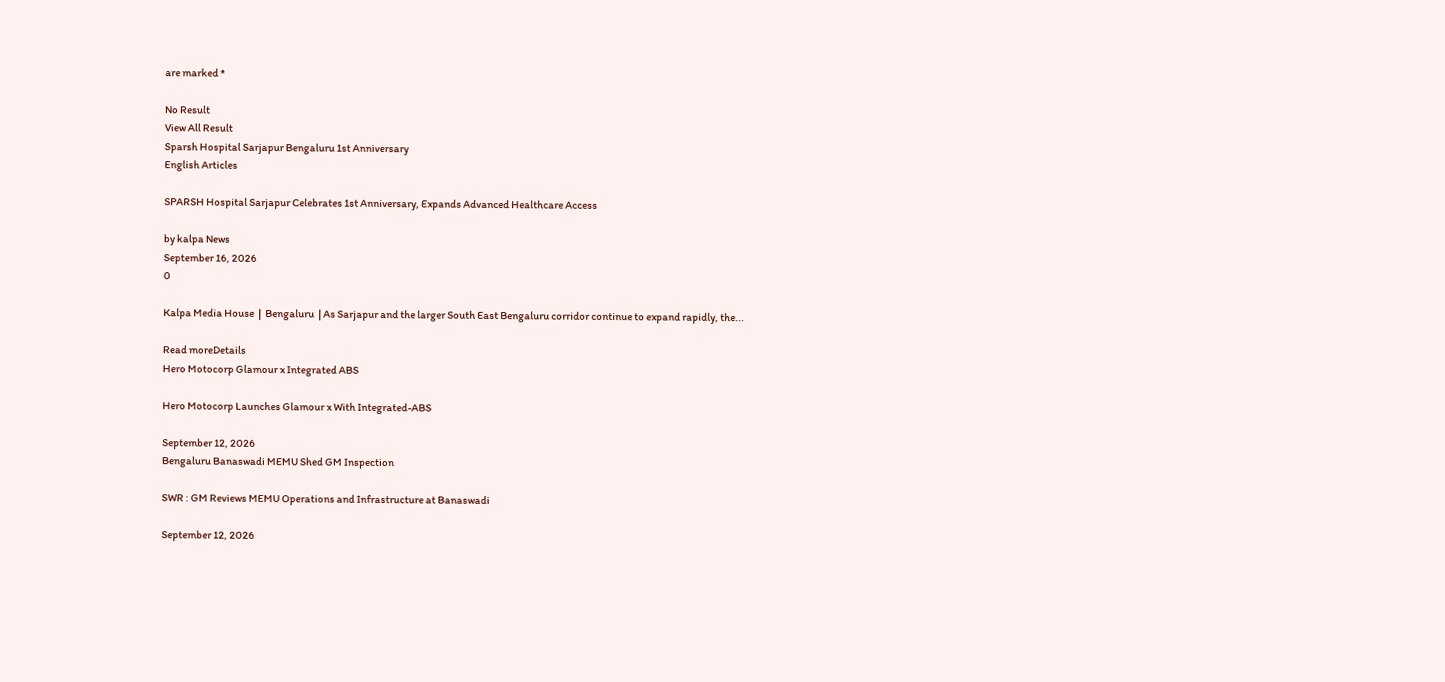are marked *

No Result
View All Result
Sparsh Hospital Sarjapur Bengaluru 1st Anniversary
English Articles

SPARSH Hospital Sarjapur Celebrates 1st Anniversary, Expands Advanced Healthcare Access

by kalpa News
September 16, 2026
0

Kalpa Media House  |  Bengaluru  | As Sarjapur and the larger South East Bengaluru corridor continue to expand rapidly, the...

Read moreDetails
Hero Motocorp Glamour x Integrated ABS

Hero Motocorp Launches Glamour x With Integrated-ABS

September 12, 2026
Bengaluru Banaswadi MEMU Shed GM Inspection

SWR : GM Reviews MEMU Operations and Infrastructure at Banaswadi

September 12, 2026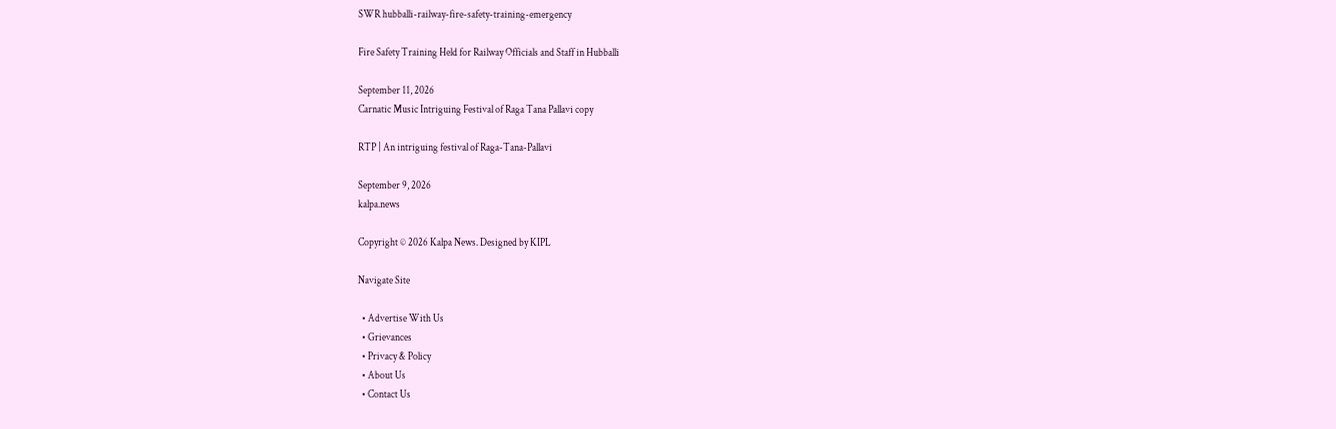SWR hubballi-railway-fire-safety-training-emergency

Fire Safety Training Held for Railway Officials and Staff in Hubballi

September 11, 2026
Carnatic Music Intriguing Festival of Raga Tana Pallavi copy

RTP | An intriguing festival of Raga-Tana-Pallavi

September 9, 2026
kalpa.news

Copyright © 2026 Kalpa News. Designed by KIPL

Navigate Site

  • Advertise With Us
  • Grievances
  • Privacy & Policy
  • About Us
  • Contact Us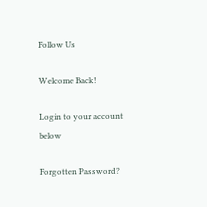Follow Us

Welcome Back!

Login to your account below

Forgotten Password?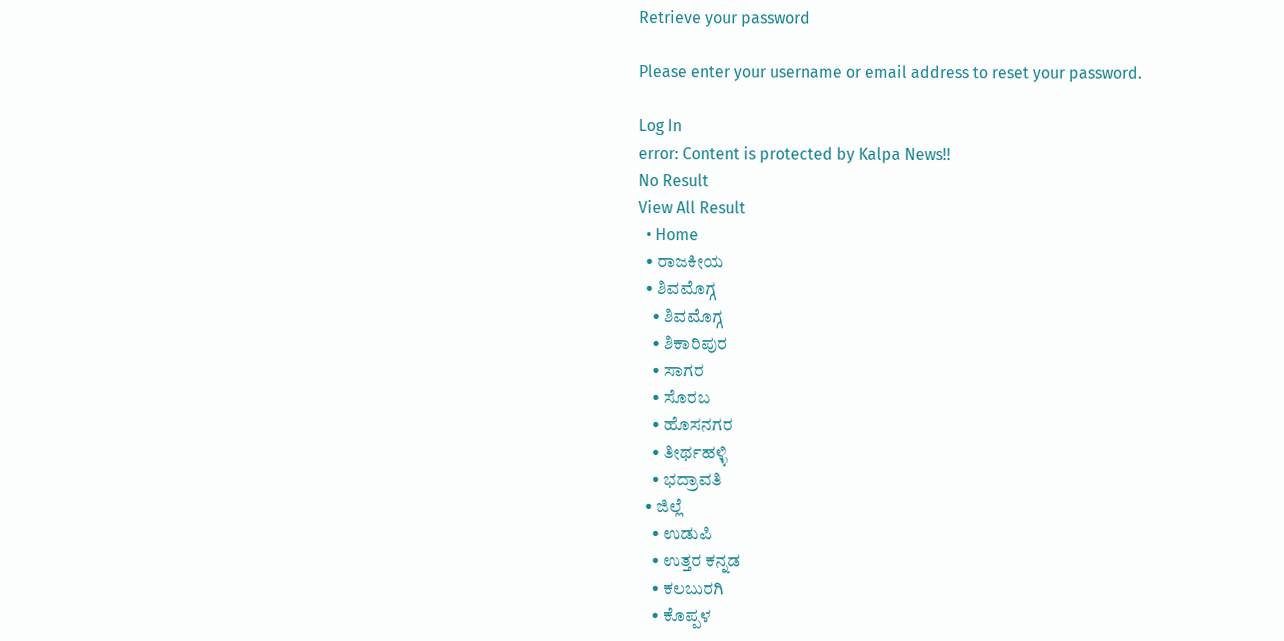Retrieve your password

Please enter your username or email address to reset your password.

Log In
error: Content is protected by Kalpa News!!
No Result
View All Result
  • Home
  • ರಾಜಕೀಯ
  • ಶಿವಮೊಗ್ಗ
    • ಶಿವಮೊಗ್ಗ
    • ಶಿಕಾರಿಪುರ
    • ಸಾಗರ
    • ಸೊರಬ
    • ಹೊಸನಗರ
    • ತೀರ್ಥಹಳ್ಳಿ
    • ಭದ್ರಾವತಿ
  • ಜಿಲ್ಲೆ
    • ಉಡುಪಿ
    • ಉತ್ತರ ಕನ್ನಡ
    • ಕಲಬುರಗಿ
    • ಕೊಪ್ಪಳ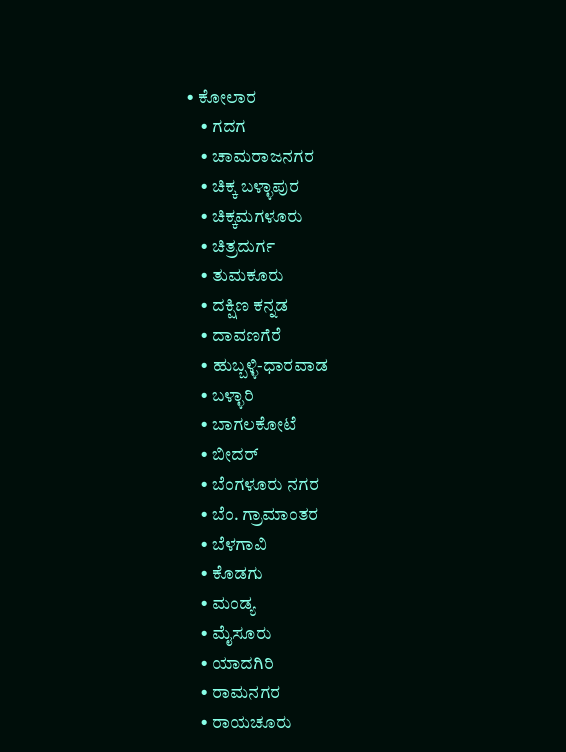• ಕೋಲಾರ
    • ಗದಗ
    • ಚಾಮರಾಜನಗರ
    • ಚಿಕ್ಕ ಬಳ್ಳಾಪುರ
    • ಚಿಕ್ಕಮಗಳೂರು
    • ಚಿತ್ರದುರ್ಗ
    • ತುಮಕೂರು
    • ದಕ್ಷಿಣ ಕನ್ನಡ
    • ದಾವಣಗೆರೆ
    • ಹುಬ್ಬಳ್ಳಿ-ಧಾರವಾಡ
    • ಬಳ್ಳಾರಿ
    • ಬಾಗಲಕೋಟೆ
    • ಬೀದರ್
    • ಬೆಂಗಳೂರು ನಗರ
    • ಬೆಂ. ಗ್ರಾಮಾಂತರ
    • ಬೆಳಗಾವಿ
    • ಕೊಡಗು
    • ಮಂಡ್ಯ
    • ಮೈಸೂರು
    • ಯಾದಗಿರಿ
    • ರಾಮನಗರ
    • ರಾಯಚೂರು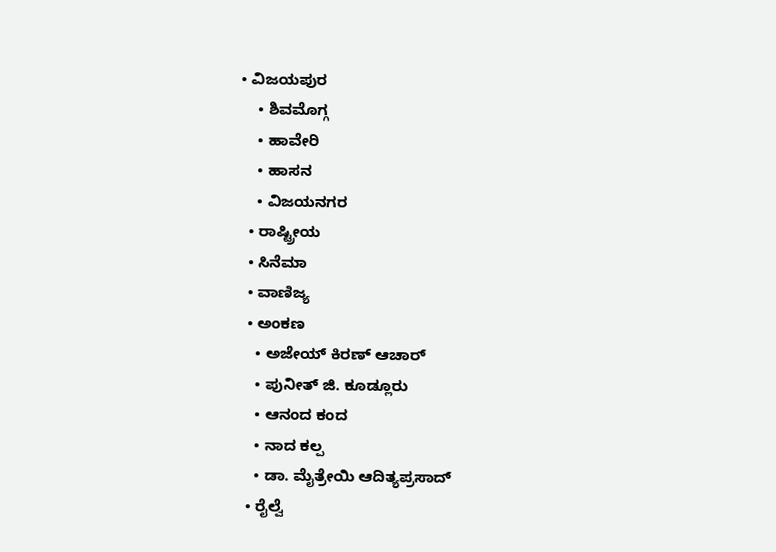• ವಿಜಯಪುರ
    • ಶಿವಮೊಗ್ಗ
    • ಹಾವೇರಿ
    • ಹಾಸನ
    • ವಿಜಯನಗರ
  • ರಾಷ್ಟ್ರೀಯ
  • ಸಿನೆಮಾ
  • ವಾಣಿಜ್ಯ
  • ಅಂಕಣ
    • ಅಜೇಯ್ ಕಿರಣ್ ಆಚಾರ್
    • ಪುನೀತ್ ಜಿ. ಕೂಡ್ಲೂರು
    • ಆನಂದ ಕಂದ
    • ನಾದ ಕಲ್ಪ
    • ಡಾ. ಮೈತ್ರೇಯಿ ಆದಿತ್ಯಪ್ರಸಾದ್
  • ರೈಲ್ವೆ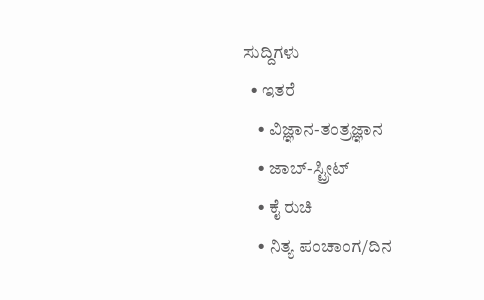ಸುದ್ದಿಗಳು
  • ಇತರೆ
    • ವಿಜ್ಞಾನ-ತಂತ್ರಜ್ಞಾನ
    • ಜಾಬ್-ಸ್ಟ್ರೀಟ್
    • ಕೈ ರುಚಿ
    • ನಿತ್ಯ ಪಂಚಾಂಗ/ದಿನ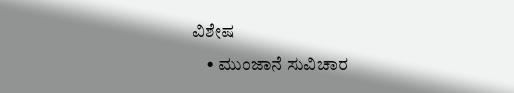ವಿಶೇಷ
    • ಮುಂಜಾನೆ ಸುವಿಚಾರ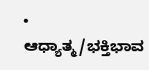• ಆಧ್ಯಾತ್ಮ/ಭಕ್ತಿಭಾವ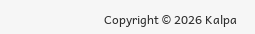Copyright © 2026 Kalpa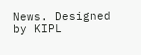News. Designed by KIPL